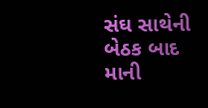સંઘ સાથેની બેઠક બાદ માની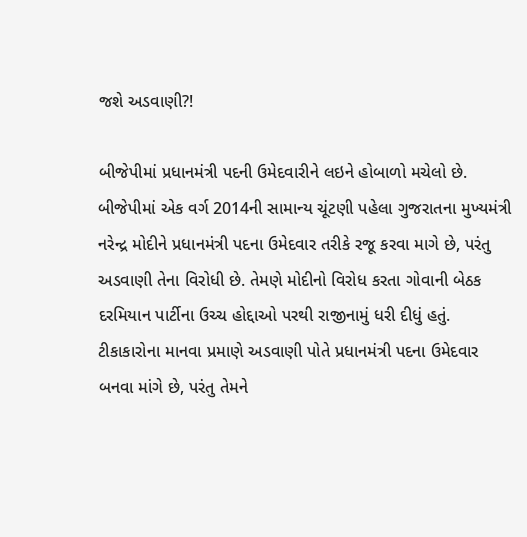જશે અડવાણી?!

બીજેપીમાં પ્રધાનમંત્રી પદની ઉમેદવારીને લઇને હોબાળો મચેલો છે. બીજેપીમાં એક વર્ગ 2014ની સામાન્ય ચૂંટણી પહેલા ગુજરાતના મુખ્યમંત્રી નરેન્દ્ર મોદીને પ્રધાનમંત્રી પદના ઉમેદવાર તરીકે રજૂ કરવા માગે છે, પરંતુ અડવાણી તેના વિરોધી છે. તેમણે મોદીનો વિરોધ કરતા ગોવાની બેઠક દરમિયાન પાર્ટીના ઉચ્ચ હોદ્દાઓ પરથી રાજીનામું ધરી દીધું હતું.
ટીકાકારોના માનવા પ્રમાણે અડવાણી પોતે પ્રધાનમંત્રી પદના ઉમેદવાર બનવા માંગે છે, પરંતુ તેમને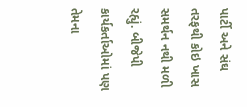પાર્ટી અને સંઘ તરફથી કોઇ ખાસ સમર્થન નથી મળી રહ્યું. બીજેપી કાર્યકર્તાઓમાં પણ તેમના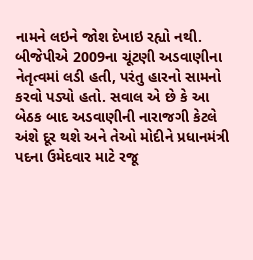નામને લઇને જોશ દેખાઇ રહ્યો નથી.
બીજેપીએ 2009ના ચૂંટણી અડવાણીના નેતૃત્વમાં લડી હતી, પરંતુ હારનો સામનો કરવો પડ્યો હતો. સવાલ એ છે કે આ બેઠક બાદ અડવાણીની નારાજગી કેટલે અંશે દૂર થશે અને તેઓ મોદીને પ્રધાનમંત્રી પદના ઉમેદવાર માટે રજૂ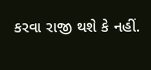કરવા રાજી થશે કે નહીં.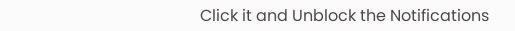Click it and Unblock the Notifications